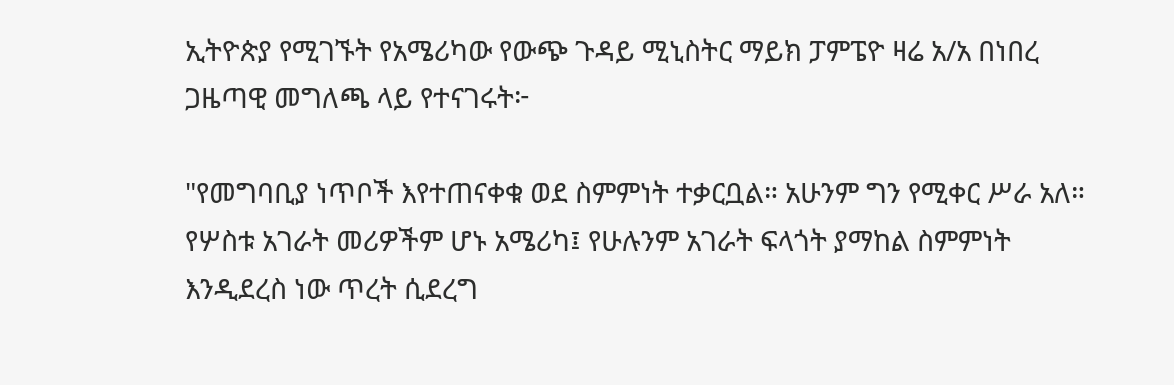ኢትዮጵያ የሚገኙት የአሜሪካው የውጭ ጉዳይ ሚኒስትር ማይክ ፓምፔዮ ዛሬ አ/አ በነበረ ጋዜጣዊ መግለጫ ላይ የተናገሩት፦

"የመግባቢያ ነጥቦች እየተጠናቀቁ ወደ ስምምነት ተቃርቧል። አሁንም ግን የሚቀር ሥራ አለ። የሦስቱ አገራት መሪዎችም ሆኑ አሜሪካ፤ የሁሉንም አገራት ፍላጎት ያማከል ስምምነት እንዲደረስ ነው ጥረት ሲደረግ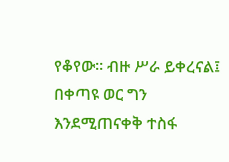የቆየው። ብዙ ሥራ ይቀረናል፤ በቀጣዩ ወር ግን እንደሚጠናቀቅ ተስፋ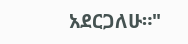አደርጋለሁ።"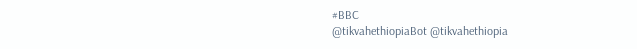#BBC
@tikvahethiopiaBot @tikvahethiopia